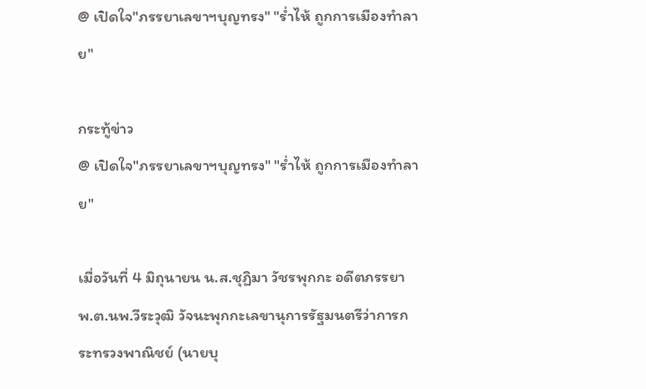@ เปิดใจ"ภรรยาเลขาฯบุญทรง" "ร่ำไห้ ถูกการเมืองทำลาย"

กระทู้ข่าว
@ เปิดใจ"ภรรยาเลขาฯบุญทรง" "ร่ำไห้ ถูกการเมืองทำลาย"

เมื่อวันที่ 4 มิถุนายน น.ส.ชุฏิมา วัชรพุกกะ อดีตภรรยา พ.ต.นพ.วีระวุฒิ วัจนะพุกกะเลขานุการรัฐมนตรีว่าการกระทรวงพาณิชย์ (นายบุ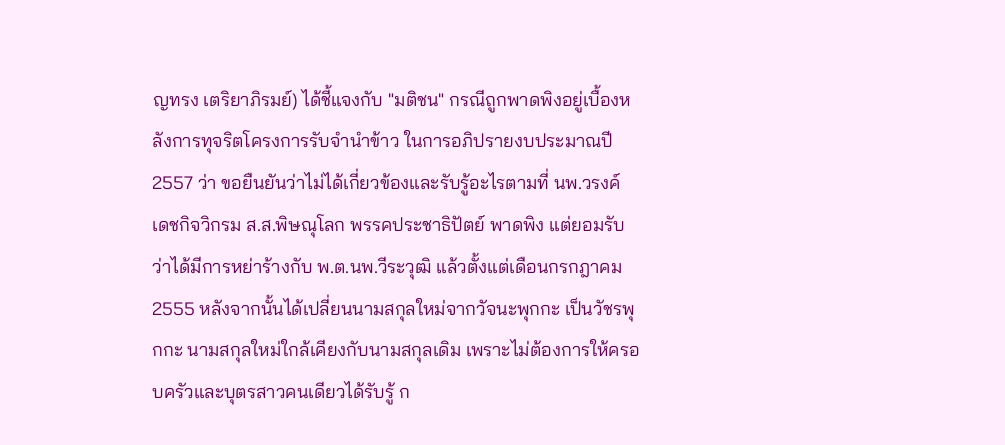ญทรง เตริยาภิรมย์) ได้ชี้แจงกับ "มติชน" กรณีถูกพาดพิงอยู่เบื้องหลังการทุจริตโครงการรับจำนำข้าว ในการอภิปรายงบประมาณปี 2557 ว่า ขอยืนยันว่าไม่ได้เกี่ยวข้องและรับรู้อะไรตามที่ นพ.วรงค์ เดชกิจวิกรม ส.ส.พิษณุโลก พรรคประชาธิปัตย์ พาดพิง แต่ยอมรับว่าได้มีการหย่าร้างกับ พ.ต.นพ.วีระวุฒิ แล้วตั้งแต่เดือนกรกฎาคม 2555 หลังจากนั้นได้เปลี่ยนนามสกุลใหม่จากวัจนะพุกกะ เป็นวัชรพุกกะ นามสกุลใหม่ใกล้เคียงกับนามสกุลเดิม เพราะไม่ต้องการให้ครอบครัวและบุตรสาวคนเดียวได้รับรู้ ก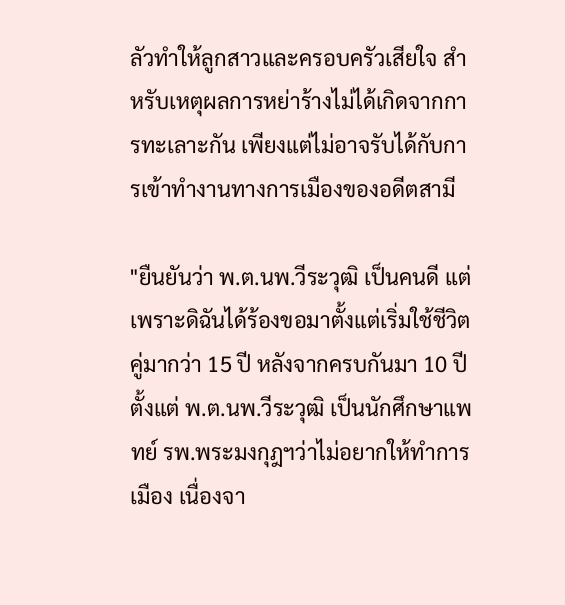ลัวทำให้ลูกสาวและครอบครัวเสียใจ สำหรับเหตุผลการหย่าร้างไม่ได้เกิดจากการทะเลาะกัน เพียงแต่ไม่อาจรับได้กับการเข้าทำงานทางการเมืองของอดีตสามี

"ยืนยันว่า พ.ต.นพ.วีระวุฒิ เป็นคนดี แต่เพราะดิฉันได้ร้องขอมาตั้งแต่เริ่มใช้ชีวิตคู่มากว่า 15 ปี หลังจากครบกันมา 10 ปีตั้งแต่ พ.ต.นพ.วีระวุฒิ เป็นนักศึกษาแพทย์ รพ.พระมงกุฎฯว่าไม่อยากให้ทำการเมือง เนื่องจา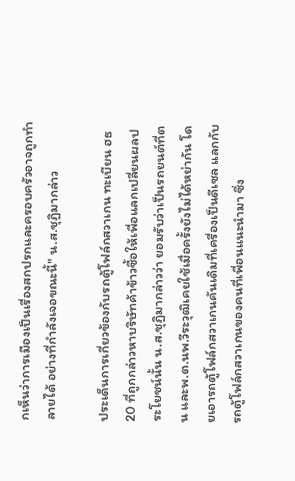กเห็นว่าการเมืองเป็นเรื่องสกปรกและครอบครัวอาจถูกทำลายได้ อย่างที่กำลังเจอขณะนี้" น.ส.ชุฏิมากล่าว

ประเด็นการเกี่ยวข้องกับรถตู้โฟล์กสวาเกน ทะเบียน ฮธ 20 ที่ถูกกล่าวหาบริษัทค้าข้าวซื้อให้เพื่อแลกเปลี่ยนผลประโยชน์นั้น น.ส.ชุฏิมากล่าวว่า ยอมรับว่าเป็นรถยนต์ที่ตน และพ.ต.นพ.วีระวุฒิเคยใช้เมื่อครั้งยังไม่ได้หย่ากัน โดยเอารถตู้โฟล์กสวาเกนคันเดิมที่เครื่องเป็นดีเซล แลกกับรถตู้โฟล์กสวาเกนของคนที่เพื่อนแนะนำมา ซึ่ง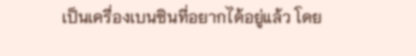เป็นเครื่องเบนซินที่อยากได้อยู่แล้ว โดย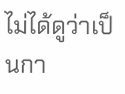ไม่ได้ดูว่าเป็นกา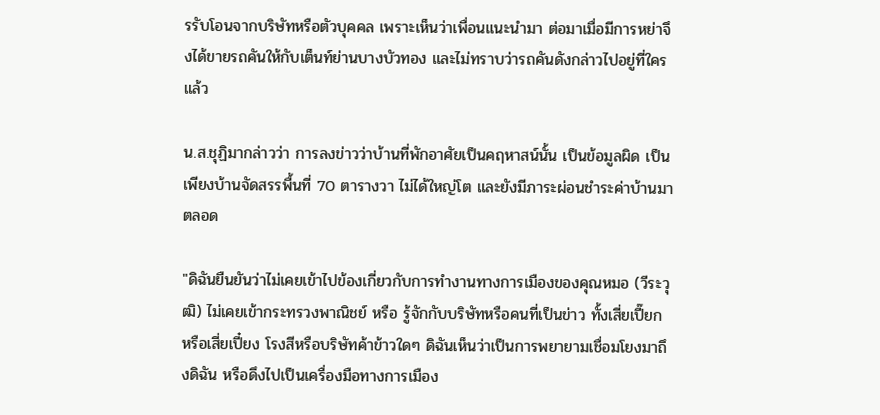รรับโอนจากบริษัทหรือตัวบุคคล เพราะเห็นว่าเพื่อนแนะนำมา ต่อมาเมื่อมีการหย่าจึงได้ขายรถคันให้กับเต็นท์ย่านบางบัวทอง และไม่ทราบว่ารถคันดังกล่าวไปอยู่ที่ใครแล้ว

น.ส.ชุฏิมากล่าวว่า การลงข่าวว่าบ้านที่พักอาศัยเป็นคฤหาสน์นั้น เป็นข้อมูลผิด เป็นเพียงบ้านจัดสรรพื้นที่ 70 ตารางวา ไม่ได้ใหญ่โต และยังมีภาระผ่อนชำระค่าบ้านมาตลอด

"ดิฉันยืนยันว่าไม่เคยเข้าไปข้องเกี่ยวกับการทำงานทางการเมืองของคุณหมอ (วีระวุฒิ) ไม่เคยเข้ากระทรวงพาณิชย์ หรือ รู้จักกับบริษัทหรือคนที่เป็นข่าว ทั้งเสี่ยเปี๊ยก หรือเสี่ยเปี๋ยง โรงสีหรือบริษัทค้าข้าวใดๆ ดิฉันเห็นว่าเป็นการพยายามเชื่อมโยงมาถึงดิฉัน หรือดึงไปเป็นเครื่องมือทางการเมือง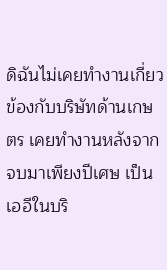ดิฉันไม่เคยทำงานเกี่ยวข้องกับบริษัทด้านเกษตร เคยทำงานหลังจากจบมาเพียงปีเศษ เป็นเออีในบริ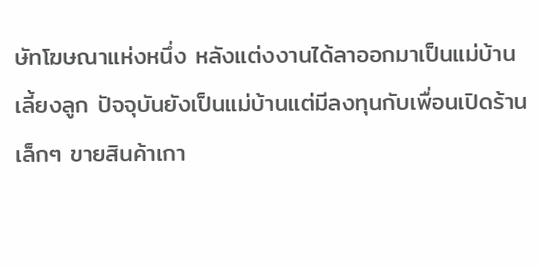ษัทโฆษณาแห่งหนึ่ง หลังแต่งงานได้ลาออกมาเป็นแม่บ้าน เลี้ยงลูก ปัจจุบันยังเป็นแม่บ้านแต่มีลงทุนกับเพื่อนเปิดร้านเล็กๆ ขายสินค้าเกา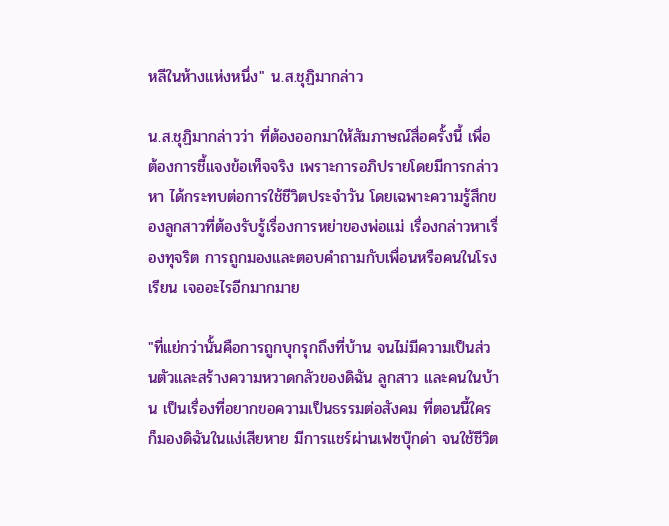หลีในห้างแห่งหนึ่ง" น.ส.ชุฏิมากล่าว

น.ส.ชุฏิมากล่าวว่า ที่ต้องออกมาให้สัมภาษณ์สื่อครั้งนี้ เพื่อต้องการชี้แจงข้อเท็จจริง เพราะการอภิปรายโดยมีการกล่าวหา ได้กระทบต่อการใช้ชีวิตประจำวัน โดยเฉพาะความรู้สึกของลูกสาวที่ต้องรับรู้เรื่องการหย่าของพ่อแม่ เรื่องกล่าวหาเรื่องทุจริต การถูกมองและตอบคำถามกับเพื่อนหรือคนในโรงเรียน เจออะไรอีกมากมาย

"ที่แย่กว่านั้นคือการถูกบุกรุกถึงที่บ้าน จนไม่มีความเป็นส่วนตัวและสร้างความหวาดกลัวของดิฉัน ลูกสาว และคนในบ้าน เป็นเรื่องที่อยากขอความเป็นธรรมต่อสังคม ที่ตอนนี้ใครก็มองดิฉันในแง่เสียหาย มีการแชร์ผ่านเฟซบุ๊กด่า จนใช้ชีวิต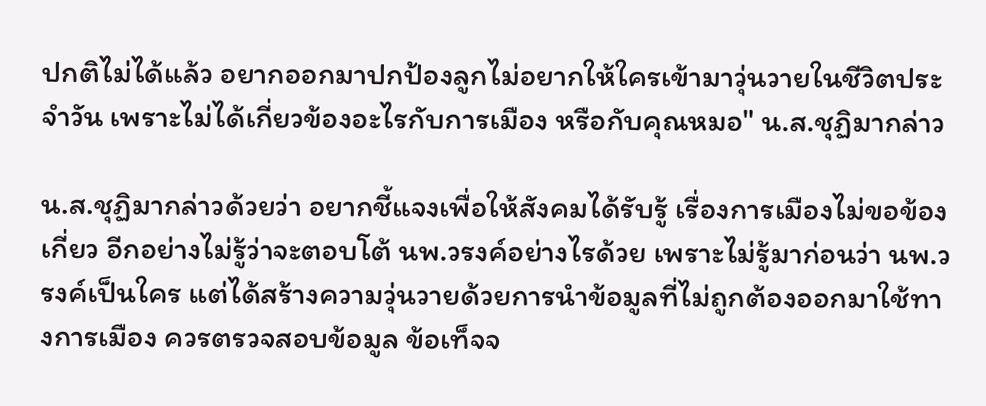ปกติไม่ได้แล้ว อยากออกมาปกป้องลูกไม่อยากให้ใครเข้ามาวุ่นวายในชีวิตประจำวัน เพราะไม่ได้เกี่ยวข้องอะไรกับการเมือง หรือกับคุณหมอ" น.ส.ชุฏิมากล่าว

น.ส.ชุฏิมากล่าวด้วยว่า อยากชี้แจงเพื่อให้สังคมได้รับรู้ เรื่องการเมืองไม่ขอข้องเกี่ยว อีกอย่างไม่รู้ว่าจะตอบโต้ นพ.วรงค์อย่างไรด้วย เพราะไม่รู้มาก่อนว่า นพ.วรงค์เป็นใคร แต่ได้สร้างความวุ่นวายด้วยการนำข้อมูลที่ไม่ถูกต้องออกมาใช้ทางการเมือง ควรตรวจสอบข้อมูล ข้อเท็จจ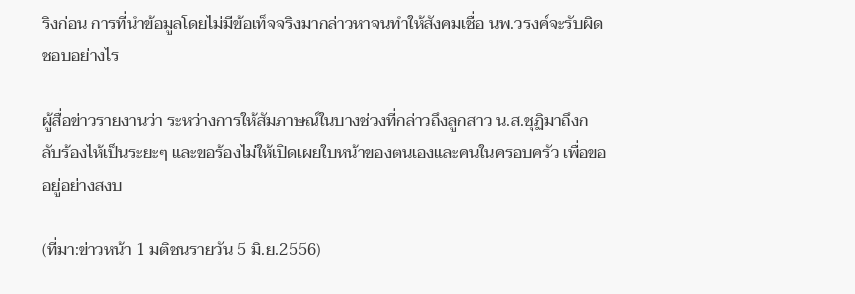ริงก่อน การที่นำข้อมูลโดยไม่มีข้อเท็จจริงมากล่าวหาจนทำให้สังคมเชื่อ นพ.วรงค์จะรับผิดชอบอย่างไร

ผู้สื่อข่าวรายงานว่า ระหว่างการให้สัมภาษณ์ในบางช่วงที่กล่าวถึงลูกสาว น.ส.ชุฏิมาถึงกลับร้องไห้เป็นระยะๆ และขอร้องไม่ให้เปิดเผยใบหน้าของตนเองและคนในครอบครัว เพื่อขออยู่อย่างสงบ

(ที่มา:ข่าวหน้า 1 มติชนรายวัน 5 มิ.ย.2556)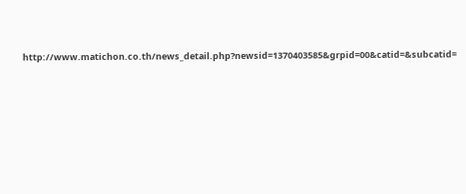http://www.matichon.co.th/news_detail.php?newsid=1370403585&grpid=00&catid=&subcatid=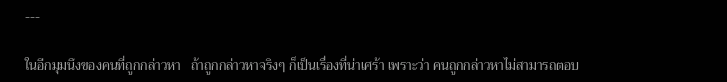---

ในอีกมุมนึงของคนที่ถูกกล่าวหา   ถ้าถูกกล่าวหาจริงๆ ก็เป็นเรื่องที่น่าเศร้า เพราะว่า คนถูกกล่าวหาไม่สามารถตอบ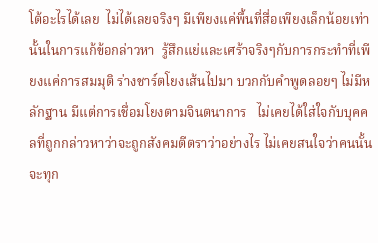โต้อะไรได้เลย  ไม่ได้เลยจริงๆ มีเพียงแค่พื้นที่สื่อเพียงเล็กน้อยเท่านั้นในการแก้ข้อกล่าวหา  รู้สึกแย่และเศร้าจริงๆกับการกระทำที่เพียงแค่การสมมุติ ร่างชาร์ตโยงเส้นไปมา บวกกับคำพูดลอยๆ ไม่มีหลักฐาน มีแต่การเชื่อมโยงตามจินตนาการ   ไม่เคยได้ใส่ใจกับบุคคลที่ถูกกล่าวหาว่าจะถูกสังคมตีตราว่าอย่างไร ไม่เคยสนใจว่าคนนั้นจะทุก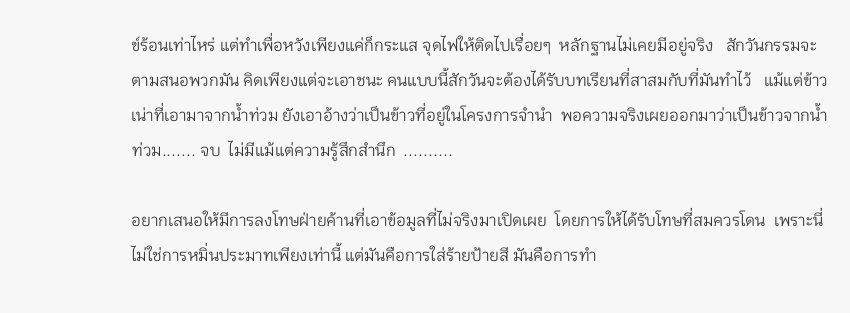ข์ร้อนเท่าไหร่ แต่ทำเพื่อหวังเพียงแค่ก็กระแส จุดไฟให้ติดไปเรื่อยๆ  หลักฐานไม่เคยมีอยู่จริง   สักวันกรรมจะตามสนอพวกมัน คิดเพียงแต่จะเอาชนะ คนแบบนี้สักวันจะต้องได้รับบทเรียนที่สาสมกับที่มันทำไว้   แม้แต่ข้าวเน่าที่เอามาจากน้ำท่วม ยังเอาอ้างว่าเป็นข้าวที่อยู่ในโครงการจำนำ  พอความจริงเผยออกมาว่าเป็นข้าวจากน้ำท่วม....... จบ  ไม่มีแม้แต่ความรู้สึกสำนึก  ..........

อยากเสนอให้มีการลงโทษฝ่ายค้านที่เอาข้อมูลที่ไม่จริงมาเปิดเผย  โดยการให้ได้รับโทษที่สมควรโดน  เพราะนี่ไม่ใช่การหมิ่นประมาทเพียงเท่านี้ แต่มันคือการใส่ร้ายป้ายสี มันคือการทำ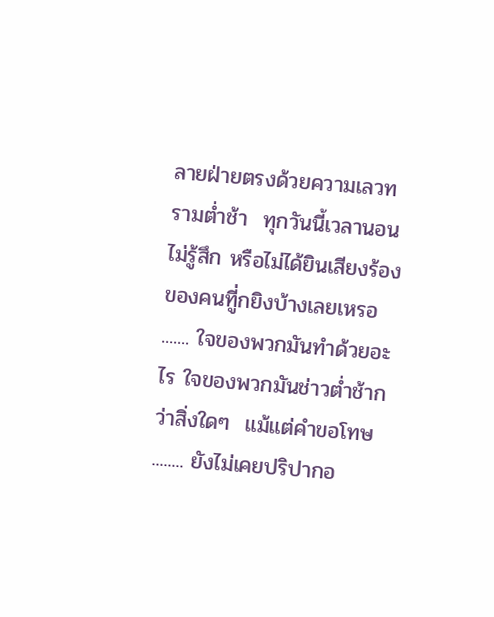ลายฝ่ายตรงด้วยความเลวทรามต่ำช้า  ทุกวันนี้เวลานอนไม่รู้สึก หรือไม่ได้ยินเสียงร้องของคนทีู่กยิงบ้างเลยเหรอ ....... ใจของพวกมันทำด้วยอะไร ใจของพวกมันช่าวต่ำช้ากว่าสิ่งใดๆ  แม้แต่คำขอโทษ ........ ยังไม่เคยปริปากอ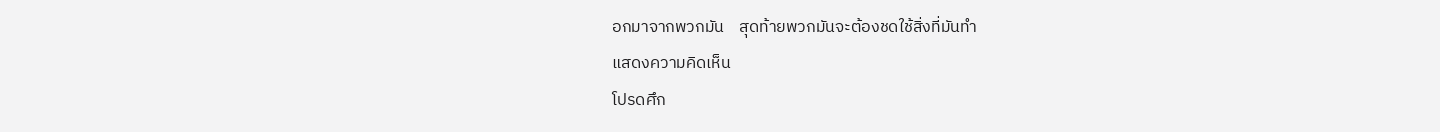อกมาจากพวกมัน    สุดท้ายพวกมันจะต้องชดใช้สิ่งที่มันทำ
แสดงความคิดเห็น
โปรดศึก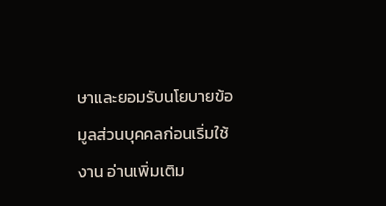ษาและยอมรับนโยบายข้อมูลส่วนบุคคลก่อนเริ่มใช้งาน อ่านเพิ่มเติม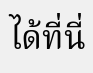ได้ที่นี่